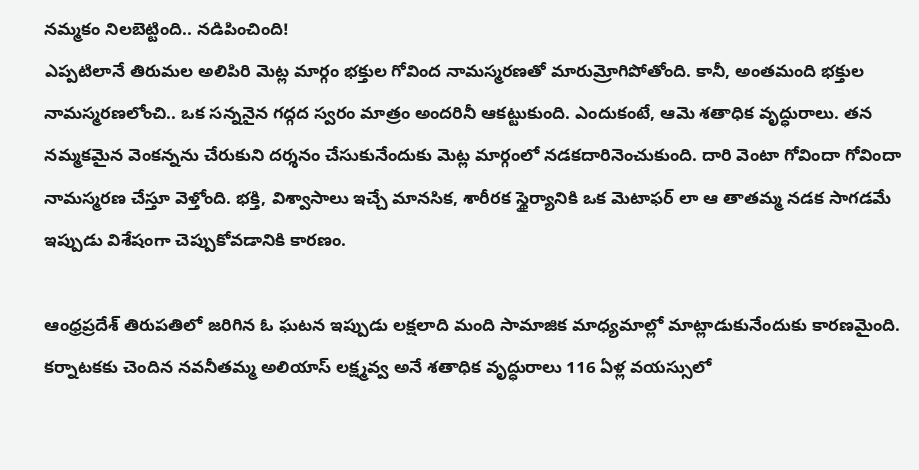నమ్మకం నిలబెట్టింది.. నడిపించింది!
ఎప్పటిలానే తిరుమల అలిపిరి మెట్ల మార్గం భక్తుల గోవింద నామస్మరణతో మారుమ్రోగిపోతోంది. కానీ, అంతమంది భక్తుల నామస్మరణలోంచి.. ఒక సన్ననైన గద్గద స్వరం మాత్రం అందరినీ ఆకట్టుకుంది. ఎందుకంటే, ఆమె శతాధిక వృద్ధురాలు. తన నమ్మకమైన వెంకన్నను చేరుకుని దర్శనం చేసుకునేందుకు మెట్ల మార్గంలో నడకదారినెంచుకుంది. దారి వెంటా గోవిందా గోవిందా నామస్మరణ చేస్తూ వెళ్తోంది. భక్తి, విశ్వాసాలు ఇచ్చే మానసిక, శారీరక స్థైర్యానికి ఒక మెటాఫర్ లా ఆ తాతమ్మ నడక సాగడమే ఇప్పుడు విశేషంగా చెప్పుకోవడానికి కారణం.

ఆంధ్రప్రదేశ్ తిరుపతిలో జరిగిన ఓ ఘటన ఇప్పుడు లక్షలాది మంది సామాజిక మాధ్యమాల్లో మాట్లాడుకునేందుకు కారణమైంది. కర్నాటకకు చెందిన నవనీతమ్మ అలియాస్ లక్ష్మవ్వ అనే శతాధిక వృద్ధురాలు 116 ఏళ్ల వయస్సులో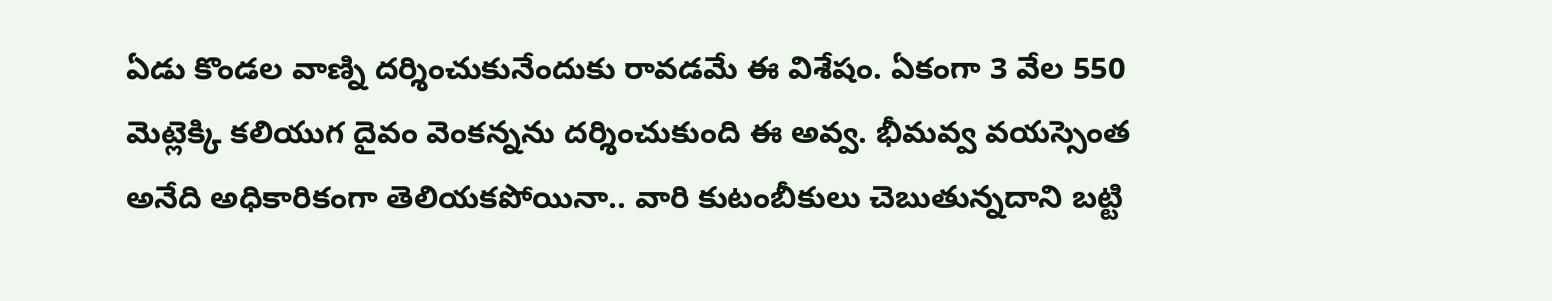ఏడు కొండల వాణ్ని దర్శించుకునేందుకు రావడమే ఈ విశేషం. ఏకంగా 3 వేల 550 మెట్లెక్కి కలియుగ దైవం వెంకన్నను దర్శించుకుంది ఈ అవ్వ. భీమవ్వ వయస్సెంత అనేది అధికారికంగా తెలియకపోయినా.. వారి కుటంబీకులు చెబుతున్నదాని బట్టి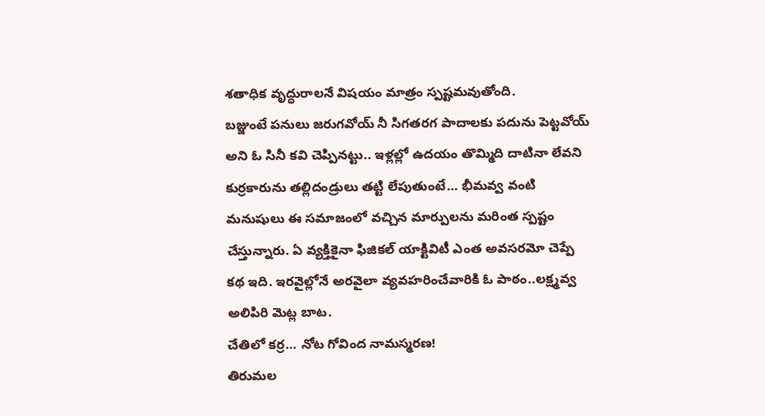శతాధిక వృద్ధురాలనే విషయం మాత్రం స్పష్టమవుతోంది.
బజ్జుంటే పనులు జరుగవోయ్ నీ సిగతరగ పాదాలకు పదును పెట్టవోయ్ అని ఓ సినీ కవి చెప్పినట్టు.. ఇళ్లల్లో ఉదయం తొమ్మిది దాటినా లేవని కుర్రకారును తల్లిదండ్రులు తట్టి లేపుతుంటే… భీమవ్వ వంటి మనుషులు ఈ సమాజంలో వచ్చిన మార్పులను మరింత స్పష్టం చేస్తున్నారు. ఏ వ్యక్తికైనా ఫిజికల్ యాక్టివిటీ ఎంత అవసరమో చెప్పే కథ ఇది. ఇరవైల్లోనే అరవైలా వ్యవహరించేవారికి ఓ పాఠం..లక్ష్మవ్వ అలిపిరి మెట్ల బాట.
చేతిలో కర్ర… నోట గోవింద నామస్మరణ!
తిరుమల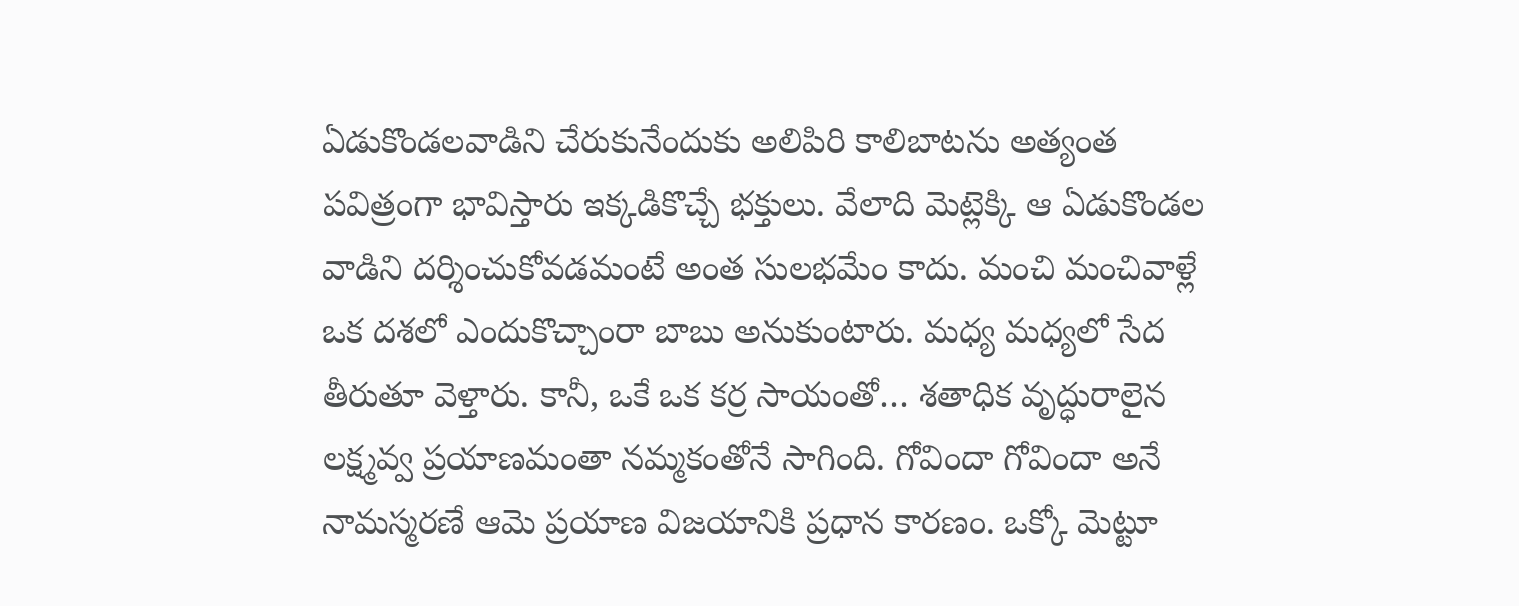ఏడుకొండలవాడిని చేరుకునేందుకు అలిపిరి కాలిబాటను అత్యంత పవిత్రంగా భావిస్తారు ఇక్కడికొచ్చే భక్తులు. వేలాది మెట్లెక్కి ఆ ఏడుకొండల వాడిని దర్శించుకోవడమంటే అంత సులభమేం కాదు. మంచి మంచివాళ్లే ఒక దశలో ఎందుకొచ్చాంరా బాబు అనుకుంటారు. మధ్య మధ్యలో సేద తీరుతూ వెళ్తారు. కానీ, ఒకే ఒక కర్ర సాయంతో… శతాధిక వృద్ధురాలైన లక్ష్మవ్వ ప్రయాణమంతా నమ్మకంతోనే సాగింది. గోవిందా గోవిందా అనే నామస్మరణే ఆమె ప్రయాణ విజయానికి ప్రధాన కారణం. ఒక్కో మెట్టూ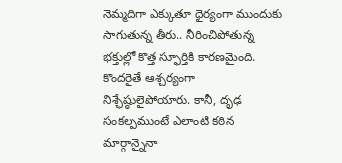నెమ్మదిగా ఎక్కుతూ ధైర్యంగా ముందుకు సాగుతున్న తీరు.. నీరించిపోతున్న భక్తుల్లో కొత్త స్ఫూర్తికి కారణమైంది. కొందరైతే ఆశ్చర్యంగా నిశ్ఛేష్ఠులైపోయారు. కానీ, దృఢ సంకల్పముంటే ఎలాంటి కఠిన మార్గాన్నైనా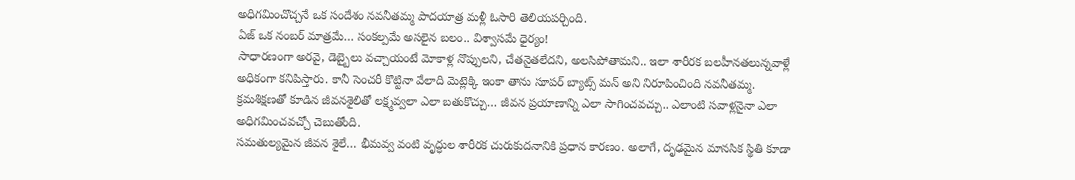అధిగమించొచ్చనే ఒక సందేశం నవనీతమ్మ పాదయాత్ర మళ్లీ ఓసారి తెలియపర్చింది.
ఏజ్ ఒక నంబర్ మాత్రమే… సంకల్పమే అసలైన బలం.. విశ్వాసమే ధైర్యం!
సాధారణంగా అరవై, డెబ్బైలు వచ్చాయంటే మోకాళ్ల నొప్పులని, చేతనైతలేదని, అలసిపోతామని.. ఇలా శారీరక బలహీనతలున్నవాళ్లే అధికంగా కనిపిస్తారు. కానీ సెంచరీ కొట్టినా వేలాది మెట్లెక్కి ఇంకా తాను సూపర్ బ్యాట్స్ మన్ అని నిరూపించింది నవనీతమ్మ. క్రమశిక్షణతో కూడిన జీవనశైలితో లక్ష్మవ్వలా ఎలా బతుకొచ్చు… జీవన ప్రయాణాన్ని ఎలా సాగించవచ్చు.. ఎలాంటి సవాళ్లనైనా ఎలా అధిగమించవచ్చో చెబుతోంది.
సమతుల్యమైన జీవన శైలే… భీమవ్వ వంటి వృద్ధుల శారీరక చురుకుదనానికి ప్రధాన కారణం. అలాగే, దృఢమైన మానసిక స్థితి కూడా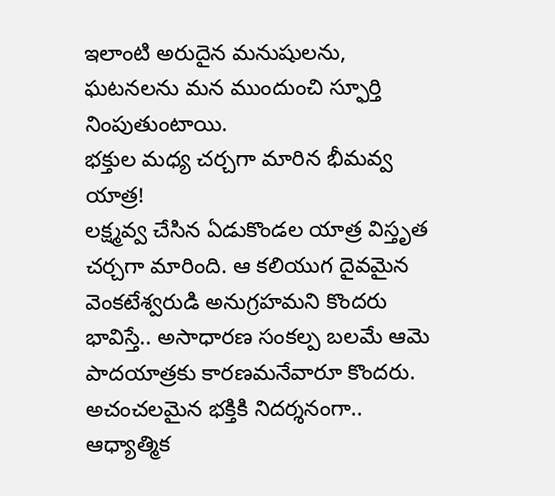ఇలాంటి అరుదైన మనుషులను, ఘటనలను మన ముందుంచి స్ఫూర్తి నింపుతుంటాయి.
భక్తుల మధ్య చర్చగా మారిన భీమవ్వ యాత్ర!
లక్ష్మవ్వ చేసిన ఏడుకొండల యాత్ర విస్తృత చర్చగా మారింది. ఆ కలియుగ దైవమైన వెంకటేశ్వరుడి అనుగ్రహమని కొందరు భావిస్తే.. అసాధారణ సంకల్ప బలమే ఆమె పాదయాత్రకు కారణమనేవారూ కొందరు. అచంచలమైన భక్తికి నిదర్శనంగా.. ఆధ్యాత్మిక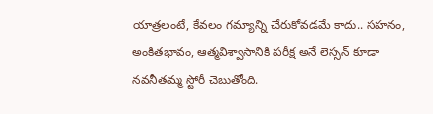యాత్రలంటే, కేవలం గమ్యాన్ని చేరుకోవడమే కాదు.. సహనం, అంకితభావం, ఆత్మవిశ్వాసానికి పరీక్ష అనే లెస్సన్ కూడా నవనీతమ్మ స్టోరీ చెబుతోంది.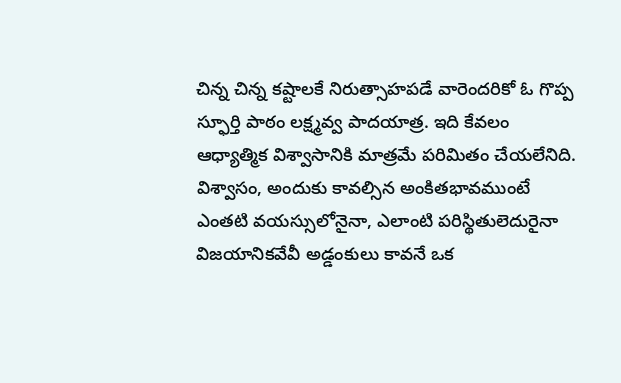చిన్న చిన్న కష్టాలకే నిరుత్సాహపడే వారెందరికో ఓ గొప్ప స్ఫూర్తి పాఠం లక్ష్మవ్వ పాదయాత్ర. ఇది కేవలం ఆధ్యాత్మిక విశ్వాసానికి మాత్రమే పరిమితం చేయలేనిది. విశ్వాసం, అందుకు కావల్సిన అంకితభావముంటే ఎంతటి వయస్సులోనైనా, ఎలాంటి పరిస్థితులెదురైనా విజయానికవేవీ అడ్డంకులు కావనే ఒక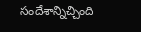సందేశాన్నిచ్చింది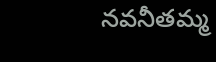నవనీతమ్మ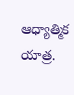ఆధ్యాత్మిక యాత్ర.